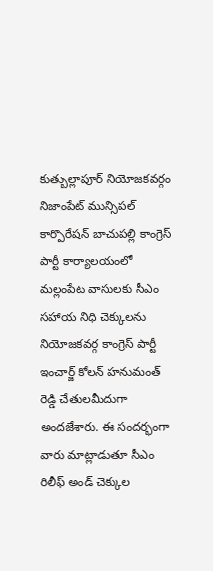కుత్బుల్లాపూర్ నియోజకవర్గం నిజాంపేట్ మున్సిపల్ కార్పొరేషన్ బాచుపల్లి కాంగ్రెస్ పార్టీ కార్యాలయంలో మల్లంపేట వాసులకు సీఎం సహాయ నిధి చెక్కులను నియోజకవర్గ కాంగ్రెస్ పార్టీ ఇంచార్జ్ కోలన్ హనుమంత్ రెడ్డి చేతులమీదుగా అందజేశారు. ఈ సందర్భంగా వారు మాట్లాడుతూ సీఎం రిలీఫ్ అండ్ చెక్కుల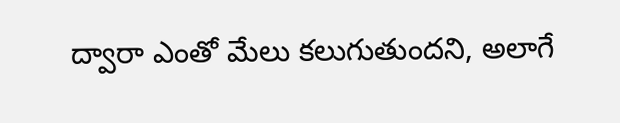ద్వారా ఎంతో మేలు కలుగుతుందని, అలాగే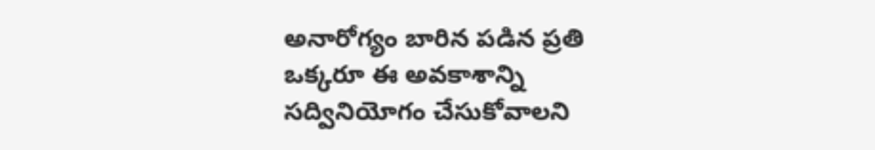అనారోగ్యం బారిన పడిన ప్రతి ఒక్కరూ ఈ అవకాశాన్ని సద్వినియోగం చేసుకోవాలని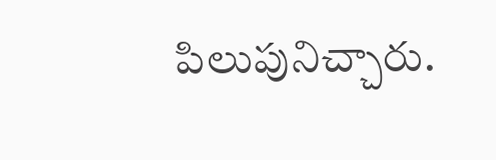పిలుపునిచ్చారు.